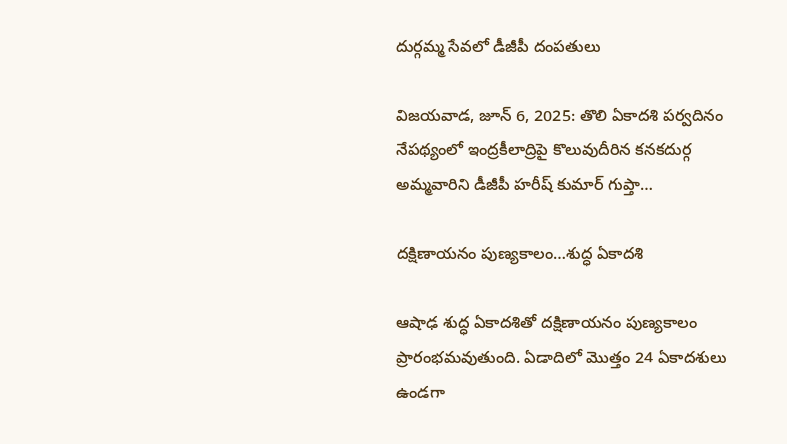దుర్గమ్మ సేవలో డీజీపీ దంపతులు

విజయవాడ, జూన్ 6, 2025: తొలి ఏకాదశి పర్వదినం నేపథ్యంలో ఇంద్రకీలాద్రిపై కొలువుదీరిన కనకదుర్గ అమ్మవారిని డీజీపీ హరీష్ కుమార్ గుప్తా…

దక్షిణాయనం పుణ్యకాలం…శుద్ధ ఏకాదశి

ఆషాఢ శుద్ధ ఏకాదశితో దక్షిణాయనం పుణ్యకాలం ప్రారంభమవుతుంది. ఏడాదిలో మొత్తం 24 ఏకాదశులు ఉండగా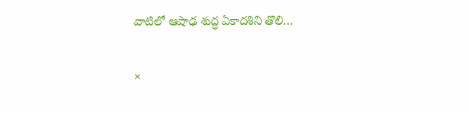వాటిలో ఆషాఢ శుద్ధ ఏకాదశిని తొలి…

×